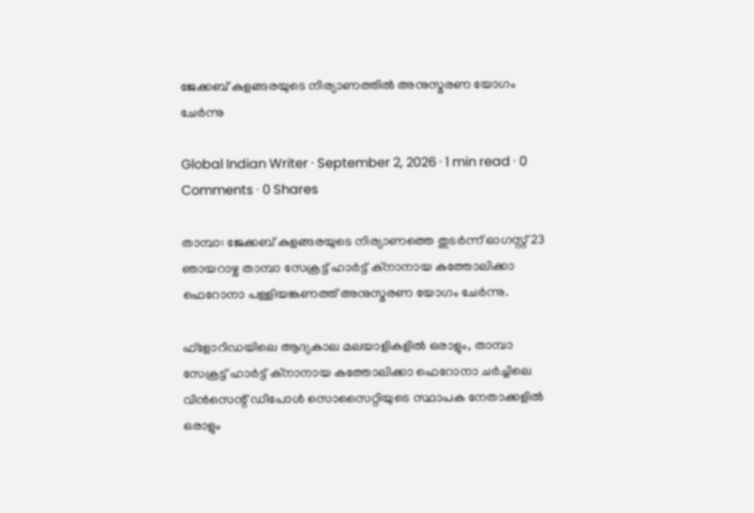ജേക്കബ് കുളങ്ങരയുടെ നിര്യാണത്തില്‍ അനുസ്മരണ യോഗം ചേര്‍ന്നു

Global Indian Writer · September 2, 2026 · 1 min read · 0 Comments · 0 Shares

താമ്പാ: ജേക്കബ് കുളങ്ങരയുടെ നിര്യാണത്തെ തുടര്‍ന്ന് ഓഗസ്റ്റ് 23 ഞായറാഴ്ച താമ്പാ സേക്രട്ട് ഹാര്‍ട്ട് ക്‌നാനായ കത്തോലിക്കാ ഫെറോനാ പള്ളിയങ്കണത്ത് അനുസ്മരണ യോഗം ചേര്‍ന്നു.

ഫ്‌ളോറിഡയിലെ ആദ്യകാല മലയാളികളില്‍ ഒരാളും, താമ്പാ സേക്രട്ട് ഹാര്‍ട്ട് ക്‌നാനായ കത്തോലിക്കാ ഫെറോനാ ചര്‍ച്ചിലെ വിന്‍സെന്റ് ഡീപോള്‍ സൊസൈറ്റിയുടെ സ്ഥാപക നേതാക്കളില്‍ ഒരാളും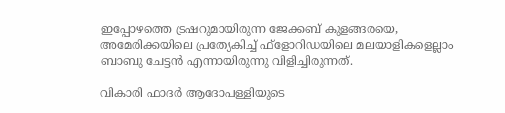ഇപ്പോഴത്തെ ട്രഷറുമായിരുന്ന ജേക്കബ് കുളങ്ങരയെ, അമേരിക്കയിലെ പ്രത്യേകിച്ച് ഫ്‌ളോറിഡയിലെ മലയാളികളെല്ലാം ബാബു ചേട്ടന്‍ എന്നായിരുന്നു വിളിച്ചിരുന്നത്.

വികാരി ഫാദര്‍ ആദോപള്ളിയുടെ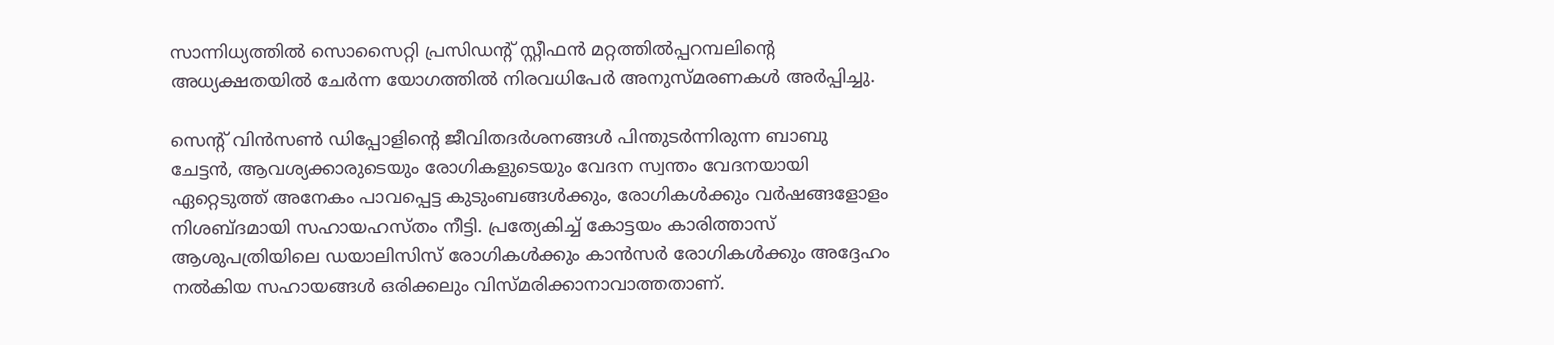സാന്നിധ്യത്തില്‍ സൊസൈറ്റി പ്രസിഡന്റ് സ്റ്റീഫന്‍ മറ്റത്തില്‍പ്പറമ്പലിന്റെ അധ്യക്ഷതയില്‍ ചേര്‍ന്ന യോഗത്തില്‍ നിരവധിപേര്‍ അനുസ്മരണകള്‍ അര്‍പ്പിച്ചു.

സെന്റ് വിന്‍സണ്‍ ഡിപ്പോളിന്റെ ജീവിതദര്‍ശനങ്ങള്‍ പിന്തുടര്‍ന്നിരുന്ന ബാബു ചേട്ടന്‍, ആവശ്യക്കാരുടെയും രോഗികളുടെയും വേദന സ്വന്തം വേദനയായി ഏറ്റെടുത്ത് അനേകം പാവപ്പെട്ട കുടുംബങ്ങള്‍ക്കും, രോഗികള്‍ക്കും വര്‍ഷങ്ങളോളം നിശബ്ദമായി സഹായഹസ്തം നീട്ടി. പ്രത്യേകിച്ച് കോട്ടയം കാരിത്താസ് ആശുപത്രിയിലെ ഡയാലിസിസ് രോഗികള്‍ക്കും കാന്‍സര്‍ രോഗികള്‍ക്കും അദ്ദേഹം നല്‍കിയ സഹായങ്ങള്‍ ഒരിക്കലും വിസ്മരിക്കാനാവാത്തതാണ്.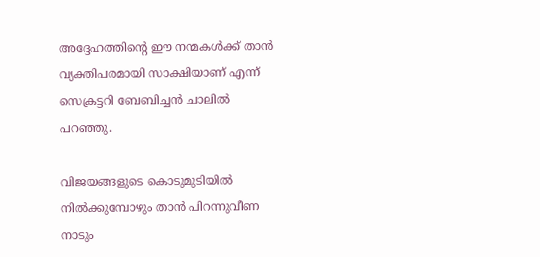അദ്ദേഹത്തിന്റെ ഈ നന്മകള്‍ക്ക് താന്‍ വ്യക്തിപരമായി സാക്ഷിയാണ് എന്ന് സെക്രട്ടറി ബേബിച്ചന്‍ ചാലില്‍ പറഞ്ഞു.

വിജയങ്ങളുടെ കൊടുമുടിയില്‍ നില്‍ക്കുമ്പോഴും താന്‍ പിറന്നുവീണ നാടും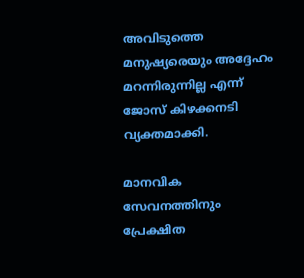അവിടുത്തെ മനുഷ്യരെയും അദ്ദേഹം മറന്നിരുന്നില്ല എന്ന് ജോസ് കിഴക്കനടി വ്യക്തമാക്കി.

മാനവിക സേവനത്തിനും പ്രേക്ഷിത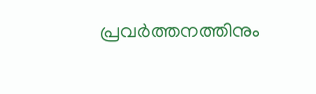പ്രവര്‍ത്തനത്തിനും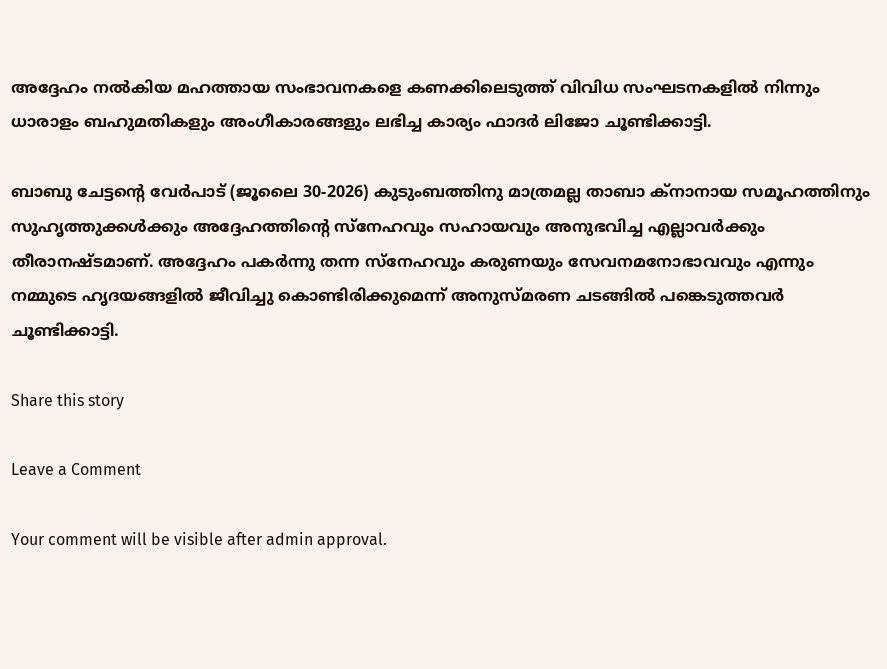അദ്ദേഹം നല്‍കിയ മഹത്തായ സംഭാവനകളെ കണക്കിലെടുത്ത് വിവിധ സംഘടനകളില്‍ നിന്നും ധാരാളം ബഹുമതികളും അംഗീകാരങ്ങളും ലഭിച്ച കാര്യം ഫാദര്‍ ലിജോ ചൂണ്ടിക്കാട്ടി.

ബാബു ചേട്ടന്റെ വേര്‍പാട് (ജൂലൈ 30-2026) കുടുംബത്തിനു മാത്രമല്ല താബാ ക്നാനായ സമൂഹത്തിനും സുഹൃത്തുക്കള്‍ക്കും അദ്ദേഹത്തിന്റെ സ്‌നേഹവും സഹായവും അനുഭവിച്ച എല്ലാവര്‍ക്കും തീരാനഷ്ടമാണ്. അദ്ദേഹം പകര്‍ന്നു തന്ന സ്‌നേഹവും കരുണയും സേവനമനോഭാവവും എന്നും നമ്മുടെ ഹൃദയങ്ങളില്‍ ജീവിച്ചു കൊണ്ടിരിക്കുമെന്ന് അനുസ്മരണ ചടങ്ങില്‍ പങ്കെടുത്തവര്‍ ചൂണ്ടിക്കാട്ടി.

Share this story

Leave a Comment

Your comment will be visible after admin approval.